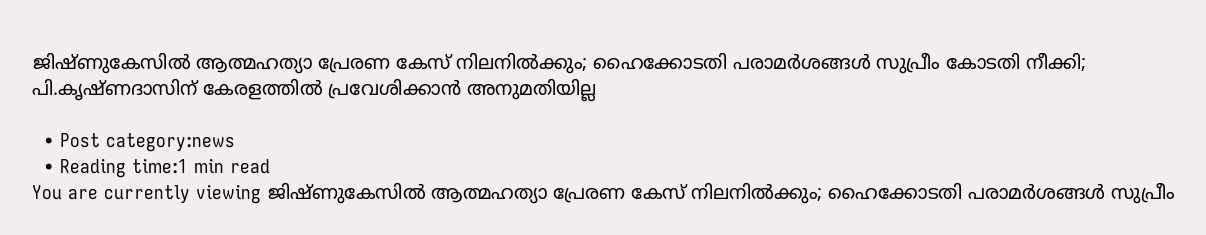ജിഷ്ണുകേസില്‍ ആത്മഹത്യാ പ്രേരണ കേസ് നിലനില്‍ക്കും; ഹൈക്കോടതി പരാമര്‍ശങ്ങള്‍ സുപ്രീം കോടതി നീക്കി; പി.കൃഷ്ണദാസിന് കേരളത്തില്‍ പ്രവേശിക്കാന്‍ അനുമതിയില്ല

  • Post category:news
  • Reading time:1 min read
You are currently viewing ജിഷ്ണുകേസില്‍ ആത്മഹത്യാ പ്രേരണ കേസ് നിലനില്‍ക്കും; ഹൈക്കോടതി പരാമര്‍ശങ്ങള്‍ സുപ്രീം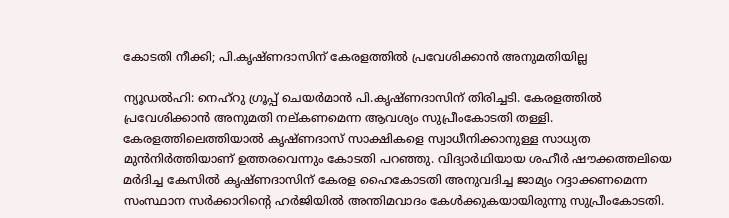കോടതി നീക്കി; പി.കൃഷ്ണദാസിന് കേരളത്തില്‍ പ്രവേശിക്കാന്‍ അനുമതിയില്ല

ന്യൂഡല്‍ഹി: നെഹ്‌റു ഗ്രൂപ്പ് ചെയര്‍മാന്‍ പി.കൃഷ്ണദാസിന് തിരിച്ചടി. കേരളത്തില്‍ പ്രവേശിക്കാന്‍ അനുമതി നല്കണമെന്ന ആവശ്യം സുപ്രീംകോടതി തള്ളി. കേരളത്തിലെത്തിയാല്‍ കൃഷ്ണദാസ് സാക്ഷികളെ സ്വാധീനിക്കാനുള്ള സാധ്യത മുന്‍നിര്‍ത്തിയാണ് ഉത്തരവെന്നും കോടതി പറഞ്ഞു. വിദ്യാർഥിയായ ശഹീർ ഷൗക്കത്തലിയെ മർദിച്ച കേസിൽ കൃഷ്ണദാസിന് കേരള ഹൈകോടതി അനുവദിച്ച ജാമ്യം റദ്ദാക്കണമെന്ന സംസ്ഥാന സർക്കാറിന്‍റെ ഹര്‍ജിയിൽ അന്തിമവാദം കേൾക്കുകയായിരുന്നു സുപ്രീംകോടതി.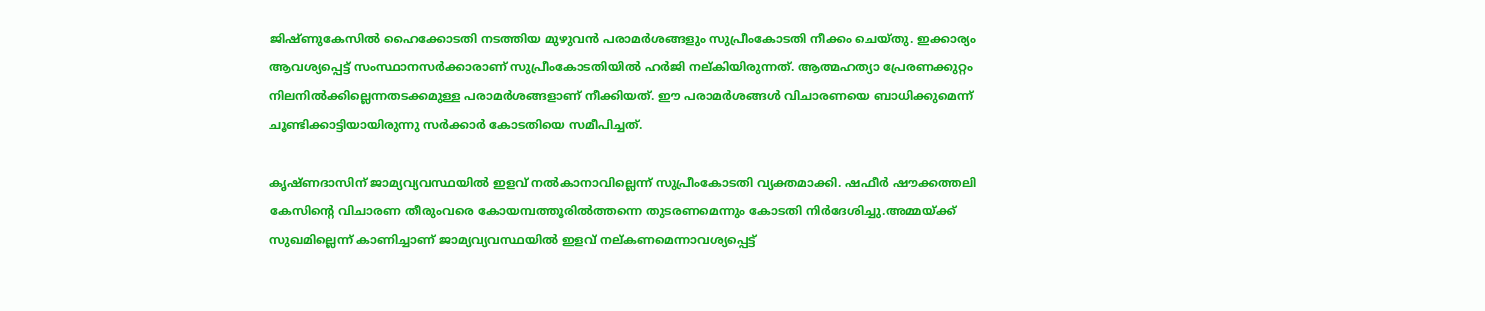ജിഷ്ണുകേസില്‍ ഹൈക്കോടതി നടത്തിയ മുഴുവന്‍ പരാമര്‍ശങ്ങളും സുപ്രീംകോടതി നീക്കം ചെയ്തു. ഇക്കാര്യം ആവശ്യപ്പെട്ട് സംസ്ഥാനസര്‍ക്കാരാണ് സുപ്രീംകോടതിയില്‍ ഹര്‍ജി നല്കിയിരുന്നത്. ആത്മഹത്യാ പ്രേരണക്കുറ്റം നിലനില്‍ക്കില്ലെന്നതടക്കമുള്ള പരാമര്‍ശങ്ങളാണ് നീക്കിയത്. ഈ പരാമര്‍ശങ്ങള്‍ വിചാരണയെ ബാധിക്കുമെന്ന് ചൂണ്ടിക്കാട്ടിയായിരുന്നു സര്‍ക്കാര്‍ കോടതിയെ സമീപിച്ചത്.

കൃഷ്ണദാസിന് ജാമ്യവ്യവസ്ഥയില്‍ ഇളവ് നല്‍കാനാവില്ലെന്ന്‌ സുപ്രീംകോടതി വ്യക്തമാക്കി. ഷഫീര്‍ ഷൗക്കത്തലി കേസിന്റെ വിചാരണ തീരുംവരെ കോയമ്പത്തൂരില്‍ത്തന്നെ തുടരണമെന്നും കോടതി നിര്‍ദേശിച്ചു.അമ്മയ്ക്ക് സുഖമില്ലെന്ന് കാണിച്ചാണ് ജാമ്യവ്യവസ്ഥയില്‍ ഇളവ് നല്കണമെന്നാവശ്യപ്പെട്ട്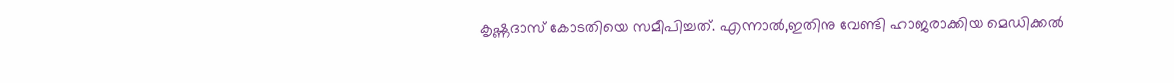കൃഷ്ണദാസ് കോടതിയെ സമീപിച്ചത്. എന്നാല്‍,ഇതിനു വേണ്ടി ഹാജരാക്കിയ മെഡിക്കല്‍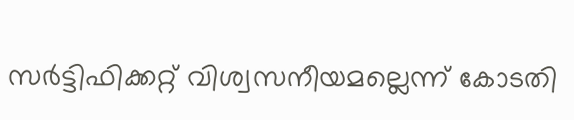സര്‍ട്ടിഫിക്കറ്റ് വിശ്വസനീയമല്ലെന്ന് കോടതി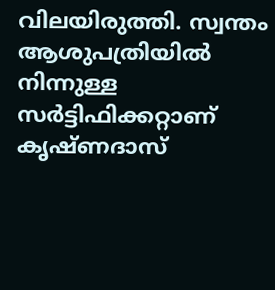വിലയിരുത്തി. സ്വന്തം ആശുപത്രിയില്‍ നിന്നുള്ള സര്‍ട്ടിഫിക്കറ്റാണ് കൃഷ്ണദാസ്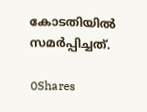കോടതിയില്‍ സമര്‍പ്പിച്ചത്.

0Shares